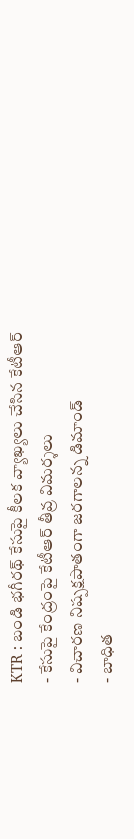KTR : బండి భగీరథ్ కేసుపై కీలక వ్యాఖ్యలు చేసిన కేటీఆర్
- కేసుపై కేంద్రంపై కేటీఆర్ తీవ్ర విమర్శలు
- విచారణ నిష్పక్షపాతంగా జరగాలన్న డిమాండ్
- బాధిత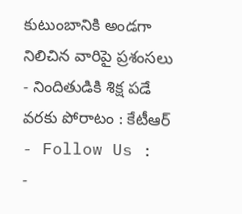కుటుంబానికి అండగా నిలిచిన వారిపై ప్రశంసలు
- నిందితుడికి శిక్ష పడే వరకు పోరాటం : కేటీఆర్
- Follow Us :
-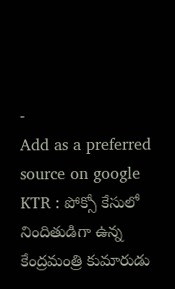-
Add as a preferred
source on google
KTR : పోక్సో కేసులో నిందితుడిగా ఉన్న కేంద్రమంత్రి కుమారుడు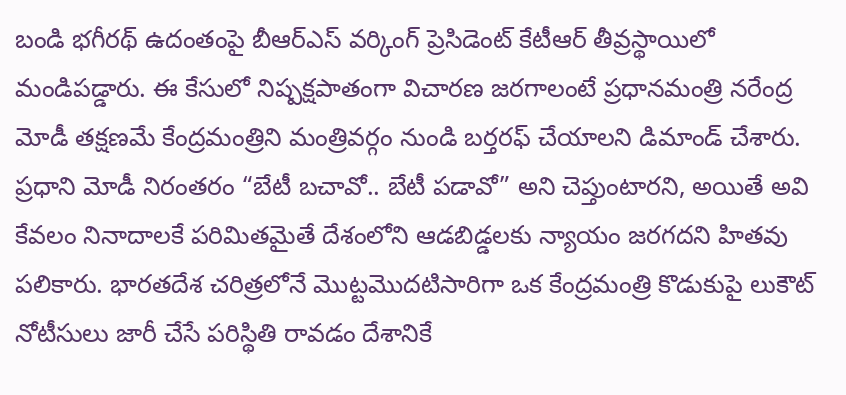బండి భగీరథ్ ఉదంతంపై బీఆర్ఎస్ వర్కింగ్ ప్రెసిడెంట్ కేటీఆర్ తీవ్రస్థాయిలో మండిపడ్డారు. ఈ కేసులో నిష్పక్షపాతంగా విచారణ జరగాలంటే ప్రధానమంత్రి నరేంద్ర మోడీ తక్షణమే కేంద్రమంత్రిని మంత్రివర్గం నుండి బర్తరఫ్ చేయాలని డిమాండ్ చేశారు. ప్రధాని మోడీ నిరంతరం “బేటీ బచావో.. బేటీ పడావో” అని చెప్తుంటారని, అయితే అవి కేవలం నినాదాలకే పరిమితమైతే దేశంలోని ఆడబిడ్డలకు న్యాయం జరగదని హితవు పలికారు. భారతదేశ చరిత్రలోనే మొట్టమొదటిసారిగా ఒక కేంద్రమంత్రి కొడుకుపై లుకౌట్ నోటీసులు జారీ చేసే పరిస్థితి రావడం దేశానికే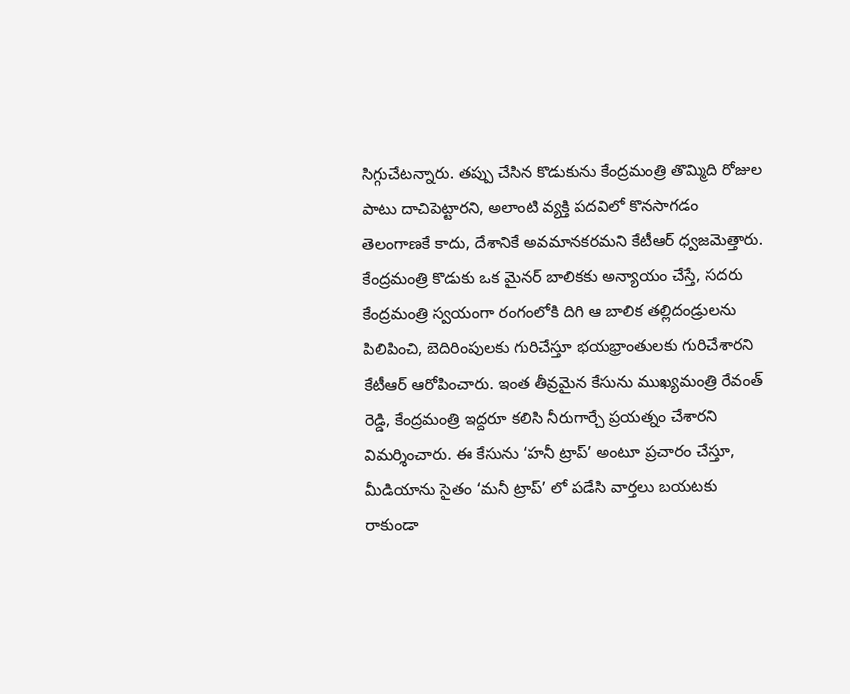సిగ్గుచేటన్నారు. తప్పు చేసిన కొడుకును కేంద్రమంత్రి తొమ్మిది రోజుల పాటు దాచిపెట్టారని, అలాంటి వ్యక్తి పదవిలో కొనసాగడం తెలంగాణకే కాదు, దేశానికే అవమానకరమని కేటీఆర్ ధ్వజమెత్తారు.
కేంద్రమంత్రి కొడుకు ఒక మైనర్ బాలికకు అన్యాయం చేస్తే, సదరు కేంద్రమంత్రి స్వయంగా రంగంలోకి దిగి ఆ బాలిక తల్లిదండ్రులను పిలిపించి, బెదిరింపులకు గురిచేస్తూ భయభ్రాంతులకు గురిచేశారని కేటీఆర్ ఆరోపించారు. ఇంత తీవ్రమైన కేసును ముఖ్యమంత్రి రేవంత్ రెడ్డి, కేంద్రమంత్రి ఇద్దరూ కలిసి నీరుగార్చే ప్రయత్నం చేశారని విమర్శించారు. ఈ కేసును ‘హనీ ట్రాప్’ అంటూ ప్రచారం చేస్తూ, మీడియాను సైతం ‘మనీ ట్రాప్’ లో పడేసి వార్తలు బయటకు రాకుండా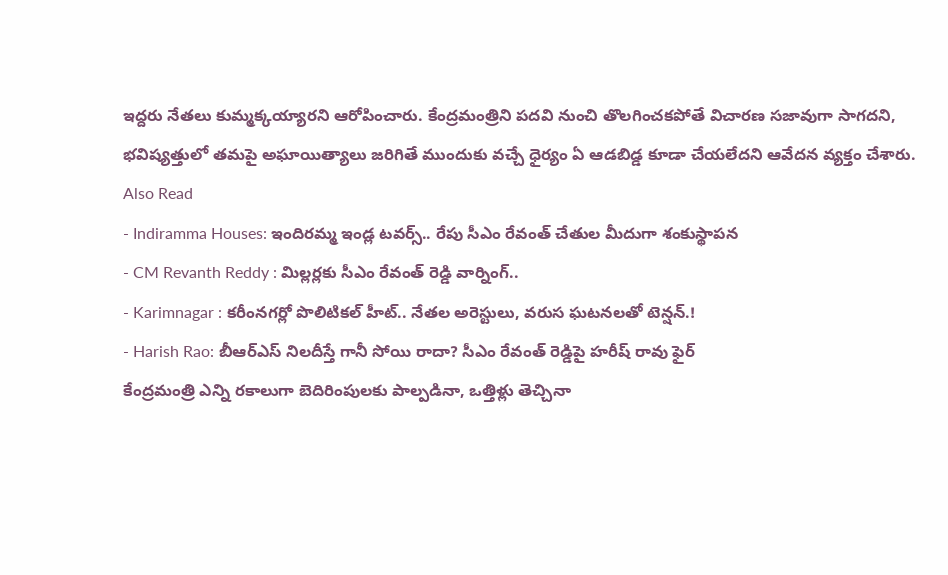ఇద్దరు నేతలు కుమ్మక్కయ్యారని ఆరోపించారు. కేంద్రమంత్రిని పదవి నుంచి తొలగించకపోతే విచారణ సజావుగా సాగదని, భవిష్యత్తులో తమపై అఘాయిత్యాలు జరిగితే ముందుకు వచ్చే ధైర్యం ఏ ఆడబిడ్డ కూడా చేయలేదని ఆవేదన వ్యక్తం చేశారు.
Also Read
- Indiramma Houses: ఇందిరమ్మ ఇండ్ల టవర్స్.. రేపు సీఎం రేవంత్ చేతుల మీదుగా శంకుస్థాపన
- CM Revanth Reddy : మిల్లర్లకు సీఎం రేవంత్ రెడ్డి వార్నింగ్..
- Karimnagar : కరీంనగర్లో పొలిటికల్ హీట్.. నేతల అరెస్టులు, వరుస ఘటనలతో టెన్షన్.!
- Harish Rao: బీఆర్ఎస్ నిలదీస్తే గానీ సోయి రాదా? సీఎం రేవంత్ రెడ్డిపై హరీష్ రావు ఫైర్
కేంద్రమంత్రి ఎన్ని రకాలుగా బెదిరింపులకు పాల్పడినా, ఒత్తిళ్లు తెచ్చినా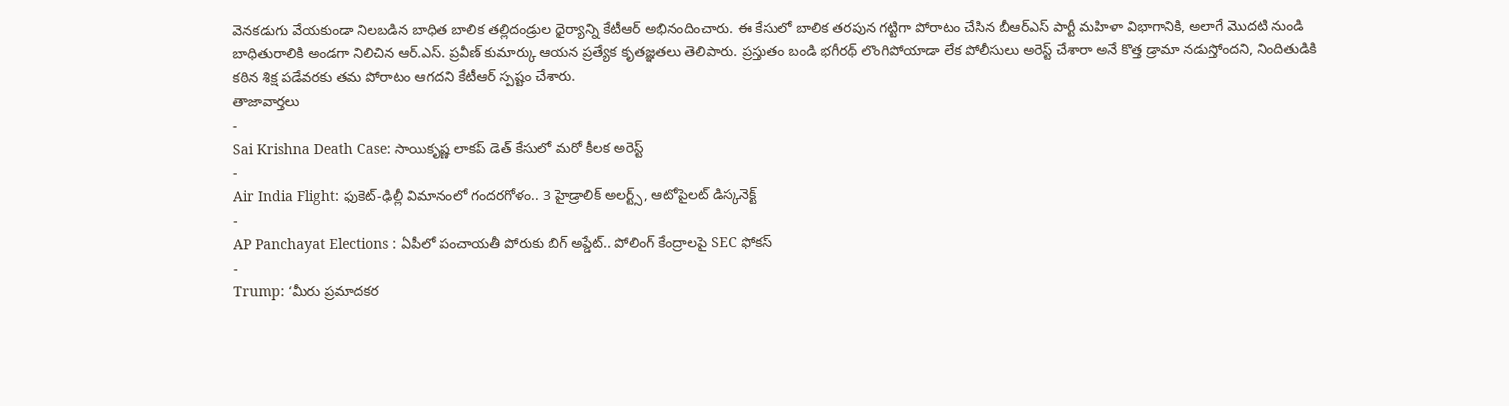వెనకడుగు వేయకుండా నిలబడిన బాధిత బాలిక తల్లిదండ్రుల ధైర్యాన్ని కేటీఆర్ అభినందించారు. ఈ కేసులో బాలిక తరపున గట్టిగా పోరాటం చేసిన బీఆర్ఎస్ పార్టీ మహిళా విభాగానికి, అలాగే మొదటి నుండి బాధితురాలికి అండగా నిలిచిన ఆర్.ఎస్. ప్రవీణ్ కుమార్కు ఆయన ప్రత్యేక కృతజ్ఞతలు తెలిపారు. ప్రస్తుతం బండి భగీరథ్ లొంగిపోయాడా లేక పోలీసులు అరెస్ట్ చేశారా అనే కొత్త డ్రామా నడుస్తోందని, నిందితుడికి కఠిన శిక్ష పడేవరకు తమ పోరాటం ఆగదని కేటీఆర్ స్పష్టం చేశారు.
తాజావార్తలు
-
Sai Krishna Death Case: సాయికృష్ణ లాకప్ డెత్ కేసులో మరో కీలక అరెస్ట్
-
Air India Flight: ఫుకెట్-ఢిల్లీ విమానంలో గందరగోళం.. 3 హైడ్రాలిక్ అలర్ట్స్, ఆటోపైలట్ డిస్కనెక్ట్
-
AP Panchayat Elections : ఏపీలో పంచాయతీ పోరుకు బిగ్ అప్డేట్.. పోలింగ్ కేంద్రాలపై SEC ఫోకస్
-
Trump: ‘మీరు ప్రమాదకర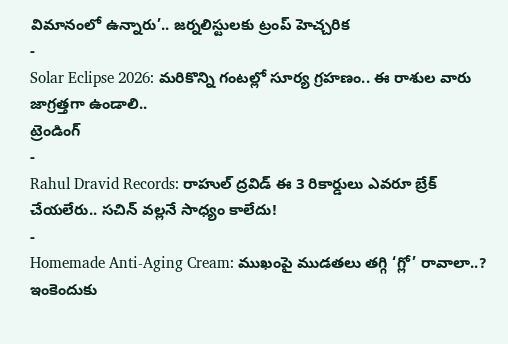విమానంలో ఉన్నారు’.. జర్నలిస్టులకు ట్రంప్ హెచ్చరిక
-
Solar Eclipse 2026: మరికొన్ని గంటల్లో సూర్య గ్రహణం.. ఈ రాశుల వారు జాగ్రత్తగా ఉండాలి..
ట్రెండింగ్
-
Rahul Dravid Records: రాహుల్ ద్రవిడ్ ఈ 3 రికార్డులు ఎవరూ బ్రేక్ చేయలేరు.. సచిన్ వల్లనే సాధ్యం కాలేదు!
-
Homemade Anti-Aging Cream: ముఖంపై ముడతలు తగ్గి ‘గ్లో’ రావాలా..? ఇంకెందుకు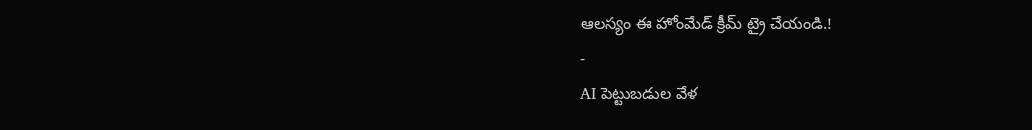ఆలస్యం ఈ హోంమేడ్ క్రీమ్ ట్రై చేయండి.!
-
AI పెట్టుబడుల వేళ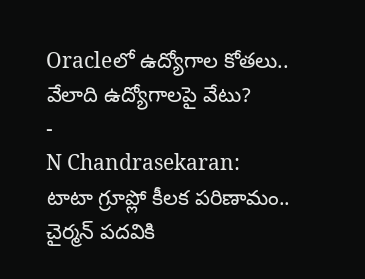Oracleలో ఉద్యోగాల కోతలు.. వేలాది ఉద్యోగాలపై వేటు?
-
N Chandrasekaran: టాటా గ్రూప్లో కీలక పరిణామం.. చైర్మన్ పదవికి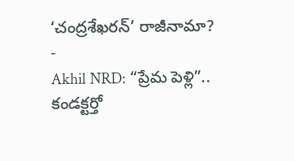‘చంద్రశేఖరన్’ రాజీనామా?
-
Akhil NRD: “ప్రేమ పెళ్లి”.. కండక్టర్తో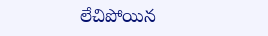లేచిపోయిన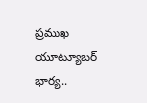ప్రముఖ యూట్యూబర్ భార్య..